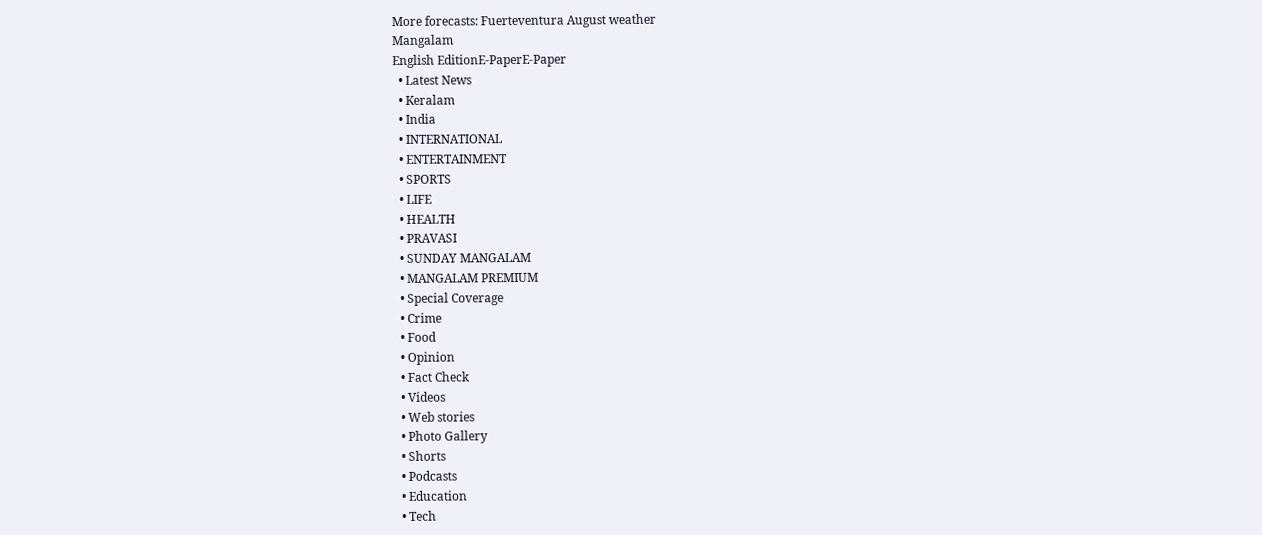More forecasts: Fuerteventura August weather
Mangalam
English EditionE-PaperE-Paper
  • Latest News
  • Keralam
  • India
  • INTERNATIONAL
  • ENTERTAINMENT
  • SPORTS
  • LIFE
  • HEALTH
  • PRAVASI
  • SUNDAY MANGALAM
  • MANGALAM PREMIUM
  • Special Coverage
  • Crime
  • Food
  • Opinion
  • Fact Check
  • Videos
  • Web stories
  • Photo Gallery
  • Shorts
  • Podcasts
  • Education
  • Tech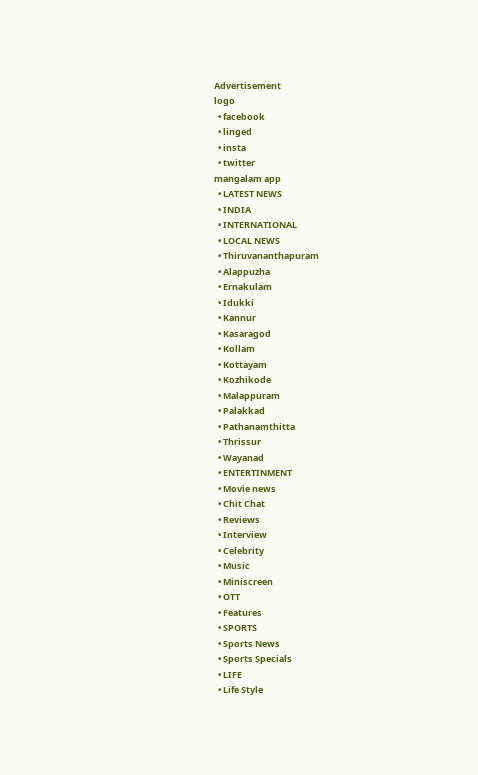Advertisement
logo
  • facebook
  • linged
  • insta
  • twitter
mangalam app
  • LATEST NEWS
  • INDIA
  • INTERNATIONAL
  • LOCAL NEWS
  • Thiruvananthapuram
  • Alappuzha
  • Ernakulam
  • Idukki
  • Kannur
  • Kasaragod
  • Kollam
  • Kottayam
  • Kozhikode
  • Malappuram
  • Palakkad
  • Pathanamthitta
  • Thrissur
  • Wayanad
  • ENTERTINMENT
  • Movie news
  • Chit Chat
  • Reviews
  • Interview
  • Celebrity
  • Music
  • Miniscreen
  • OTT
  • Features
  • SPORTS
  • Sports News
  • Sports Specials
  • LIFE
  • Life Style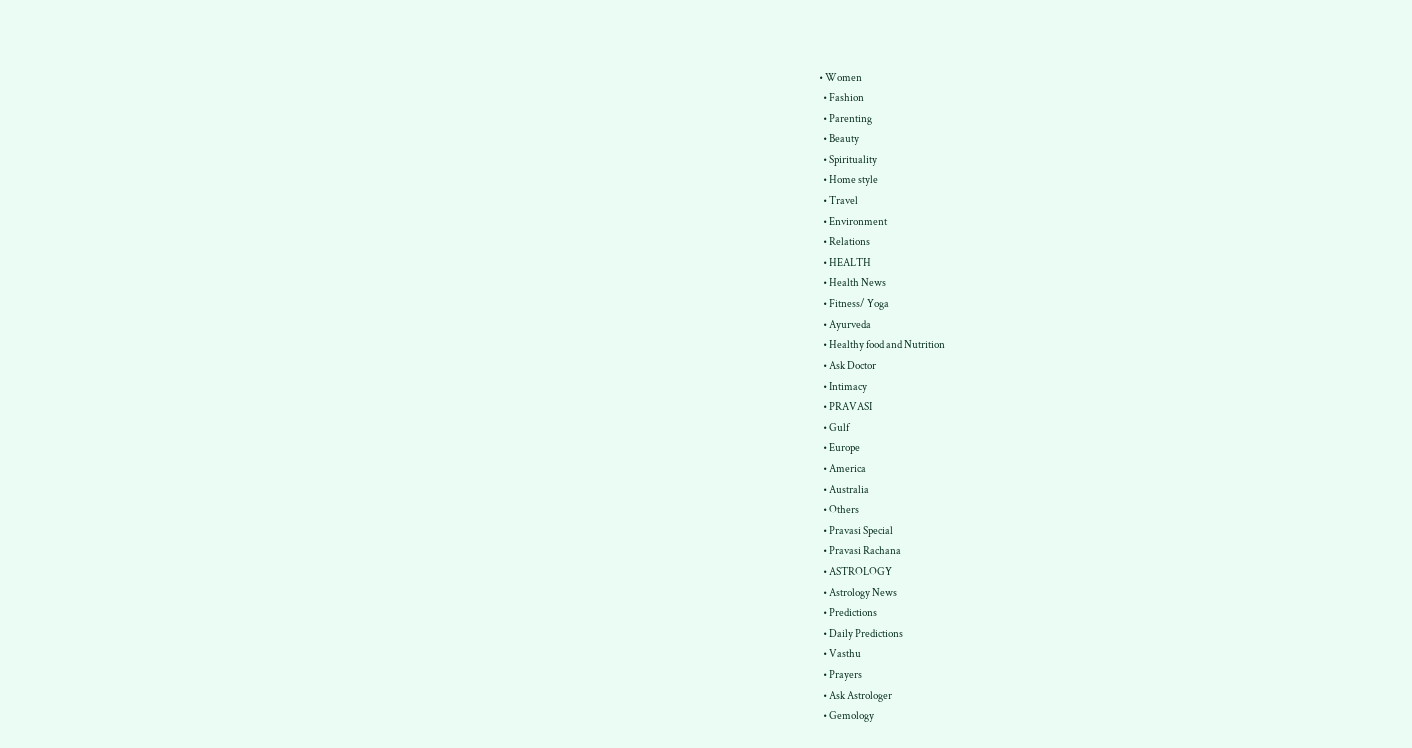• Women
  • Fashion
  • Parenting
  • Beauty
  • Spirituality
  • Home style
  • Travel
  • Environment
  • Relations
  • HEALTH
  • Health News
  • Fitness/ Yoga
  • Ayurveda
  • Healthy food and Nutrition
  • Ask Doctor
  • Intimacy
  • PRAVASI
  • Gulf
  • Europe
  • America
  • Australia
  • Others
  • Pravasi Special
  • Pravasi Rachana
  • ASTROLOGY
  • Astrology News
  • Predictions
  • Daily Predictions
  • Vasthu
  • Prayers
  • Ask Astrologer
  • Gemology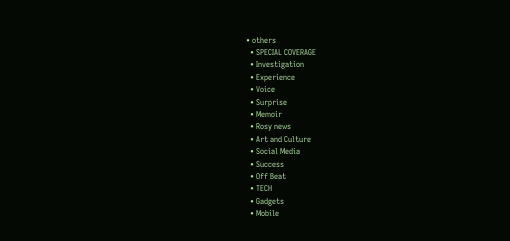• others
  • SPECIAL COVERAGE
  • Investigation
  • Experience
  • Voice
  • Surprise
  • Memoir
  • Rosy news
  • Art and Culture
  • Social Media
  • Success
  • Off Beat
  • TECH
  • Gadgets
  • Mobile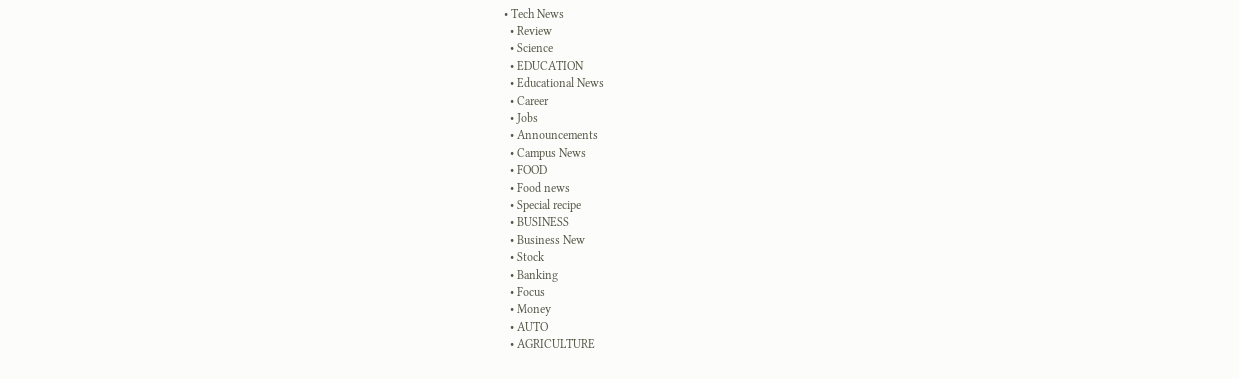• Tech News
  • Review
  • Science
  • EDUCATION
  • Educational News
  • Career
  • Jobs
  • Announcements
  • Campus News
  • FOOD
  • Food news
  • Special recipe
  • BUSINESS
  • Business New
  • Stock
  • Banking
  • Focus
  • Money
  • AUTO
  • AGRICULTURE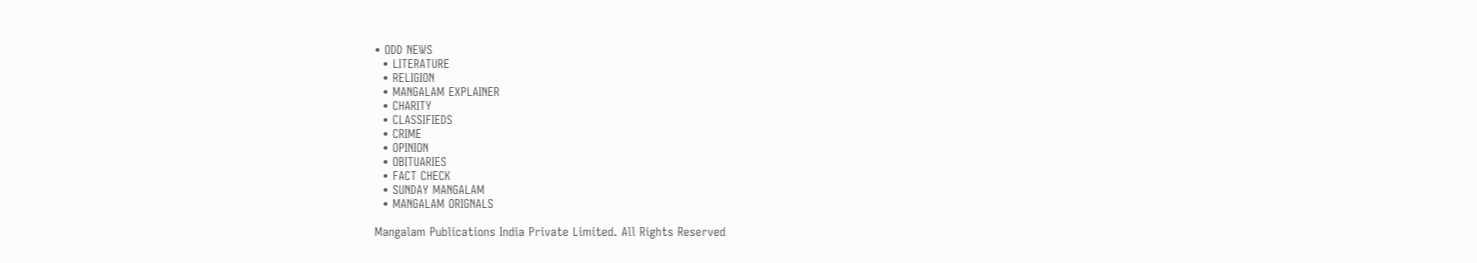• ODD NEWS
  • LITERATURE
  • RELIGION
  • MANGALAM EXPLAINER
  • CHARITY
  • CLASSIFIEDS
  • CRIME
  • OPINION
  • OBITUARIES
  • FACT CHECK
  • SUNDAY MANGALAM
  • MANGALAM ORIGNALS

Mangalam Publications India Private Limited. All Rights Reserved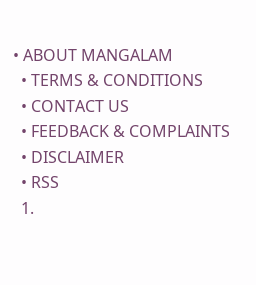• ABOUT MANGALAM
  • TERMS & CONDITIONS
  • CONTACT US
  • FEEDBACK & COMPLAINTS
  • DISCLAIMER
  • RSS
  1.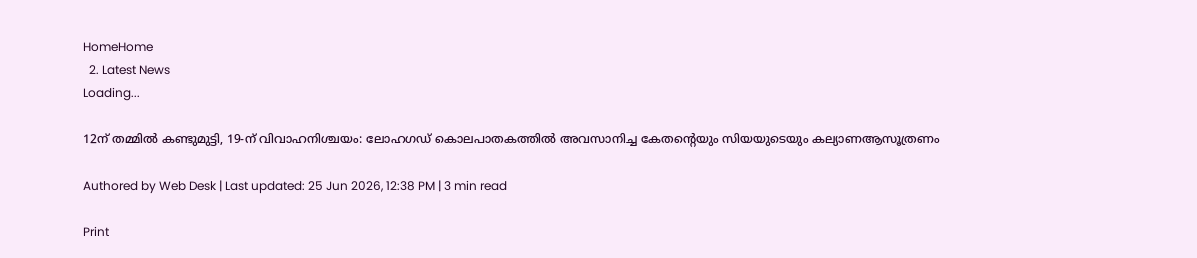HomeHome
  2. Latest News
Loading...

12ന് തമ്മില്‍ കണ്ടുമുട്ടി, 19-ന് വിവാഹനിശ്ചയം: ലോഹഗഡ് കൊലപാതകത്തില്‍ അവസാനിച്ച കേതന്റെയും സിയയുടെയും കല്യാണആസൂത്രണം

Authored by Web Desk | Last updated: 25 Jun 2026, 12:38 PM | 3 min read

Print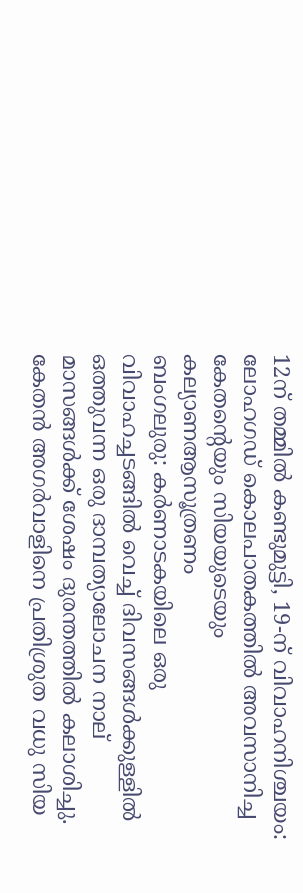12ന് തമ്മില്‍ കണ്ടുമുട്ടി, 19-ന് വിവാഹനിശ്ചയം: ലോഹഗഡ് കൊലപാതകത്തില്‍ അവസാനിച്ച കേതന്റെയും സിയയുടെയും കല്യാണആസൂത്രണം
ബംഗലുരു: കര്‍ണാടകയിലെ ഒരു വിവാഹച്ചടങ്ങില്‍ വെച്ച് ദിവസങ്ങള്‍ക്കുള്ളില്‍ ഒത്തുവന്ന ഒരു ദാമ്പത്യാലോചന നാല് മാസങ്ങള്‍ക്ക് ശേഷം ദുരന്തത്തില്‍ കലാശിച്ചു. കേതന്‍ അഗര്‍വാളിനെ പ്രതിശ്രുത വധു സിയ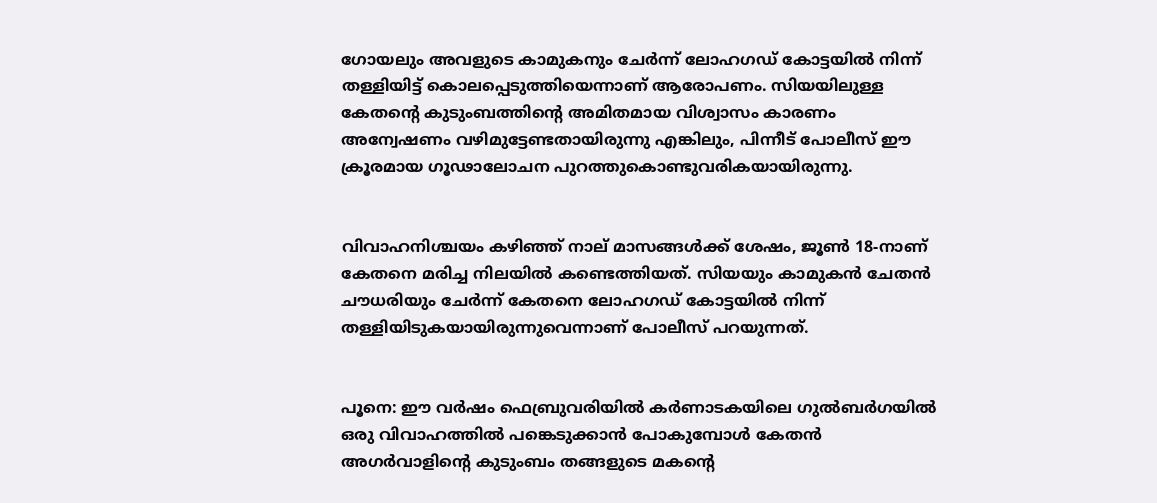ഗോയലും അവളുടെ കാമുകനും ചേര്‍ന്ന് ലോഹഗഡ് കോട്ടയില്‍ നിന്ന് തള്ളിയിട്ട് കൊലപ്പെടുത്തിയെന്നാണ് ആരോപണം. സിയയിലുള്ള കേതന്റെ കുടുംബത്തിന്റെ അമിതമായ വിശ്വാസം കാരണം അന്വേഷണം വഴിമുട്ടേണ്ടതായിരുന്നു എങ്കിലും, പിന്നീട് പോലീസ് ഈ ക്രൂരമായ ഗൂഢാലോചന പുറത്തുകൊണ്ടുവരികയായിരുന്നു.


വിവാഹനിശ്ചയം കഴിഞ്ഞ് നാല് മാസങ്ങള്‍ക്ക് ശേഷം, ജൂണ്‍ 18-നാണ് കേതനെ മരിച്ച നിലയില്‍ കണ്ടെത്തിയത്. സിയയും കാമുകന്‍ ചേതന്‍ ചൗധരിയും ചേര്‍ന്ന് കേതനെ ലോഹഗഡ് കോട്ടയില്‍ നിന്ന് തള്ളിയിടുകയായിരുന്നുവെന്നാണ് പോലീസ് പറയുന്നത്.


പൂനെ: ഈ വര്‍ഷം ഫെബ്രുവരിയില്‍ കര്‍ണാടകയിലെ ഗുല്‍ബര്‍ഗയില്‍ ഒരു വിവാഹത്തില്‍ പങ്കെടുക്കാന്‍ പോകുമ്പോള്‍ കേതന്‍ അഗര്‍വാളിന്റെ കുടുംബം തങ്ങളുടെ മകന്റെ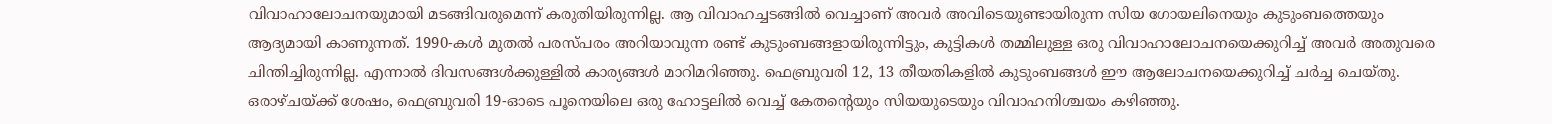വിവാഹാലോചനയുമായി മടങ്ങിവരുമെന്ന് കരുതിയിരുന്നില്ല. ആ വിവാഹച്ചടങ്ങില്‍ വെച്ചാണ് അവര്‍ അവിടെയുണ്ടായിരുന്ന സിയ ഗോയലിനെയും കുടുംബത്തെയും ആദ്യമായി കാണുന്നത്. 1990-കള്‍ മുതല്‍ പരസ്പരം അറിയാവുന്ന രണ്ട് കുടുംബങ്ങളായിരുന്നിട്ടും, കുട്ടികള്‍ തമ്മിലുള്ള ഒരു വിവാഹാലോചനയെക്കുറിച്ച് അവര്‍ അതുവരെ ചിന്തിച്ചിരുന്നില്ല. എന്നാല്‍ ദിവസങ്ങള്‍ക്കുള്ളില്‍ കാര്യങ്ങള്‍ മാറിമറിഞ്ഞു. ഫെബ്രുവരി 12, 13 തീയതികളില്‍ കുടുംബങ്ങള്‍ ഈ ആലോചനയെക്കുറിച്ച് ചര്‍ച്ച ചെയ്തു. ഒരാഴ്ചയ്ക്ക് ശേഷം, ഫെബ്രുവരി 19-ഓടെ പൂനെയിലെ ഒരു ഹോട്ടലില്‍ വെച്ച് കേതന്റെയും സിയയുടെയും വിവാഹനിശ്ചയം കഴിഞ്ഞു.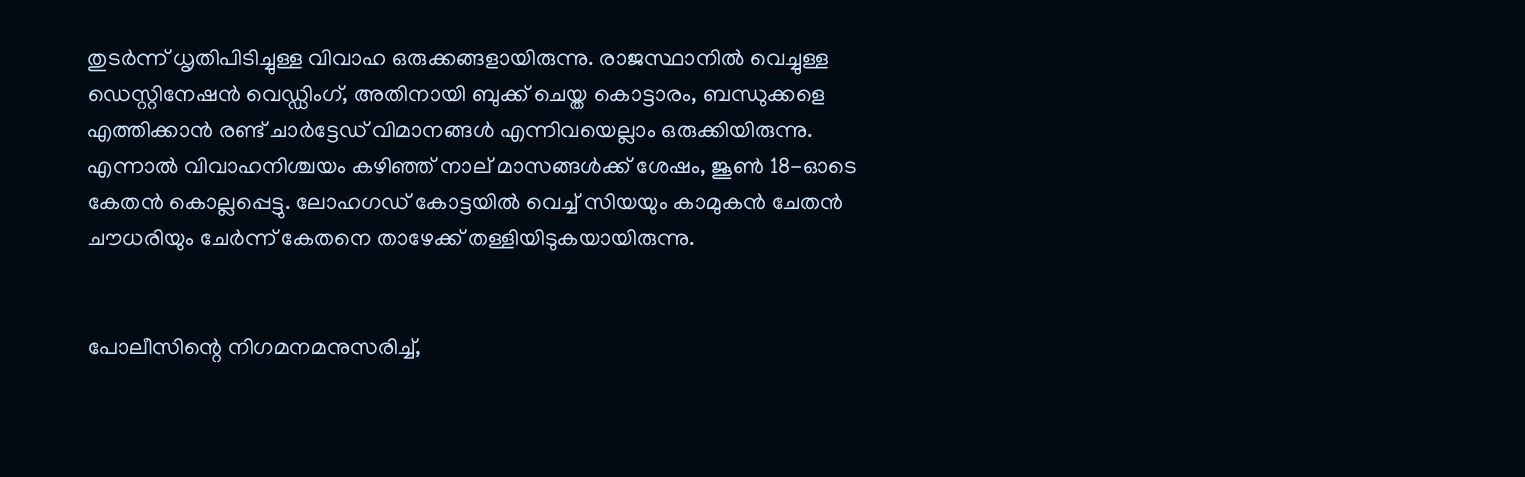തുടര്‍ന്ന് ധൃതിപിടിച്ചുള്ള വിവാഹ ഒരുക്കങ്ങളായിരുന്നു. രാജസ്ഥാനില്‍ വെച്ചുള്ള ഡെസ്റ്റിനേഷന്‍ വെഡ്ഡിംഗ്, അതിനായി ബുക്ക് ചെയ്ത കൊട്ടാരം, ബന്ധുക്കളെ എത്തിക്കാന്‍ രണ്ട് ചാര്‍ട്ടേഡ് വിമാനങ്ങള്‍ എന്നിവയെല്ലാം ഒരുക്കിയിരുന്നു. എന്നാല്‍ വിവാഹനിശ്ചയം കഴിഞ്ഞ് നാല് മാസങ്ങള്‍ക്ക് ശേഷം, ജൂണ്‍ 18-ഓടെ കേതന്‍ കൊല്ലപ്പെട്ടു. ലോഹഗഡ് കോട്ടയില്‍ വെച്ച് സിയയും കാമുകന്‍ ചേതന്‍ ചൗധരിയും ചേര്‍ന്ന് കേതനെ താഴേക്ക് തള്ളിയിടുകയായിരുന്നു.


പോലീസിന്റെ നിഗമനമനുസരിച്ച്,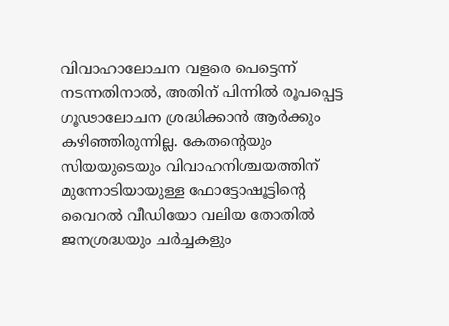വിവാഹാലോചന വളരെ പെട്ടെന്ന് നടന്നതിനാല്‍, അതിന് പിന്നില്‍ രൂപപ്പെട്ട ഗൂഢാലോചന ശ്രദ്ധിക്കാന്‍ ആര്‍ക്കും കഴിഞ്ഞിരുന്നില്ല. കേതന്റെയും സിയയുടെയും വിവാഹനിശ്ചയത്തിന് മുന്നോടിയായുള്ള ഫോട്ടോഷൂട്ടിന്റെ വൈറല്‍ വീഡിയോ വലിയ തോതില്‍ ജനശ്രദ്ധയും ചര്‍ച്ചകളും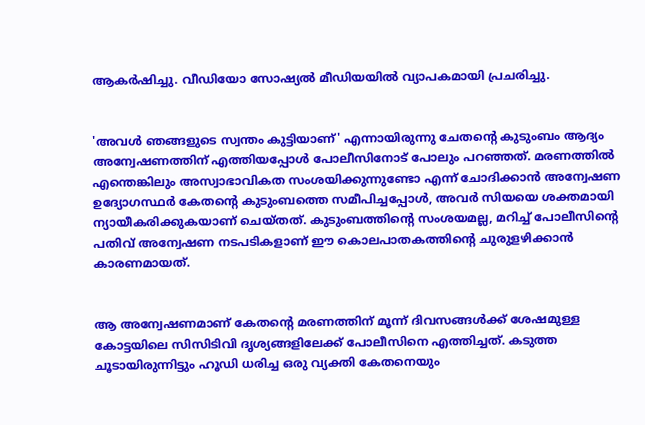ആകര്‍ഷിച്ചു. വീഡിയോ സോഷ്യല്‍ മീഡിയയില്‍ വ്യാപകമായി പ്രചരിച്ചു.


'അവള്‍ ഞങ്ങളുടെ സ്വന്തം കുട്ടിയാണ്' എന്നായിരുന്നു ചേതന്റെ കുടുംബം ആദ്യം അന്വേഷണത്തിന് എത്തിയപ്പോള്‍ പോലീസിനോട് പോലും പറഞ്ഞത്. മരണത്തില്‍ എന്തെങ്കിലും അസ്വാഭാവികത സംശയിക്കുന്നുണ്ടോ എന്ന് ചോദിക്കാന്‍ അന്വേഷണ ഉദ്യോഗസ്ഥര്‍ കേതന്റെ കുടുംബത്തെ സമീപിച്ചപ്പോള്‍, അവര്‍ സിയയെ ശക്തമായി ന്യായീകരിക്കുകയാണ് ചെയ്തത്. കുടുംബത്തിന്റെ സംശയമല്ല, മറിച്ച് പോലീസിന്റെ പതിവ് അന്വേഷണ നടപടികളാണ് ഈ കൊലപാതകത്തിന്റെ ചുരുളഴിക്കാന്‍ കാരണമായത്.


ആ അന്വേഷണമാണ് കേതന്റെ മരണത്തിന് മൂന്ന് ദിവസങ്ങള്‍ക്ക് ശേഷമുള്ള കോട്ടയിലെ സിസിടിവി ദൃശ്യങ്ങളിലേക്ക് പോലീസിനെ എത്തിച്ചത്. കടുത്ത ചൂടായിരുന്നിട്ടും ഹൂഡി ധരിച്ച ഒരു വ്യക്തി കേതനെയും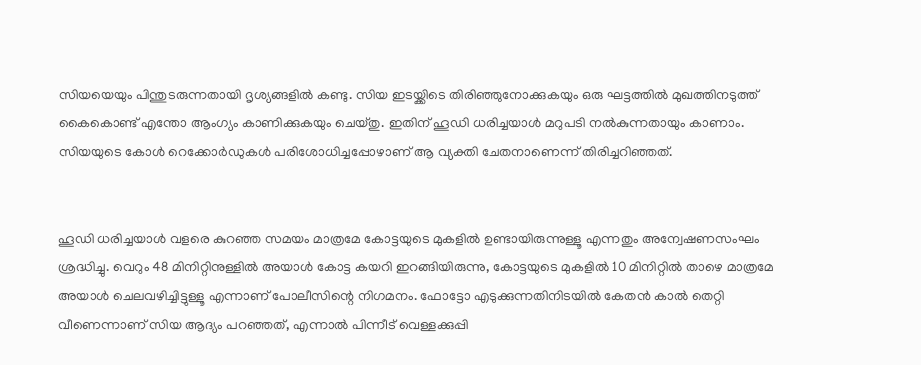സിയയെയും പിന്തുടരുന്നതായി ദൃശ്യങ്ങളില്‍ കണ്ടു. സിയ ഇടയ്ക്കിടെ തിരിഞ്ഞുനോക്കുകയും ഒരു ഘട്ടത്തില്‍ മുഖത്തിനടുത്ത് കൈകൊണ്ട് എന്തോ ആംഗ്യം കാണിക്കുകയും ചെയ്തു. ഇതിന് ഹൂഡി ധരിച്ചയാള്‍ മറുപടി നല്‍കുന്നതായും കാണാം. സിയയുടെ കോള്‍ റെക്കോര്‍ഡുകള്‍ പരിശോധിച്ചപ്പോഴാണ് ആ വ്യക്തി ചേതനാണെന്ന് തിരിച്ചറിഞ്ഞത്.


ഹൂഡി ധരിച്ചയാള്‍ വളരെ കുറഞ്ഞ സമയം മാത്രമേ കോട്ടയുടെ മുകളില്‍ ഉണ്ടായിരുന്നുള്ളൂ എന്നതും അന്വേഷണസംഘം ശ്രദ്ധിച്ചു. വെറും 48 മിനിറ്റിനുള്ളില്‍ അയാള്‍ കോട്ട കയറി ഇറങ്ങിയിരുന്നു, കോട്ടയുടെ മുകളില്‍ 10 മിനിറ്റില്‍ താഴെ മാത്രമേ അയാള്‍ ചെലവഴിച്ചിട്ടുള്ളൂ എന്നാണ് പോലീസിന്റെ നിഗമനം. ഫോട്ടോ എടുക്കുന്നതിനിടയില്‍ കേതന്‍ കാല്‍ തെറ്റി വീണെന്നാണ് സിയ ആദ്യം പറഞ്ഞത്, എന്നാല്‍ പിന്നീട് വെള്ളക്കുപ്പി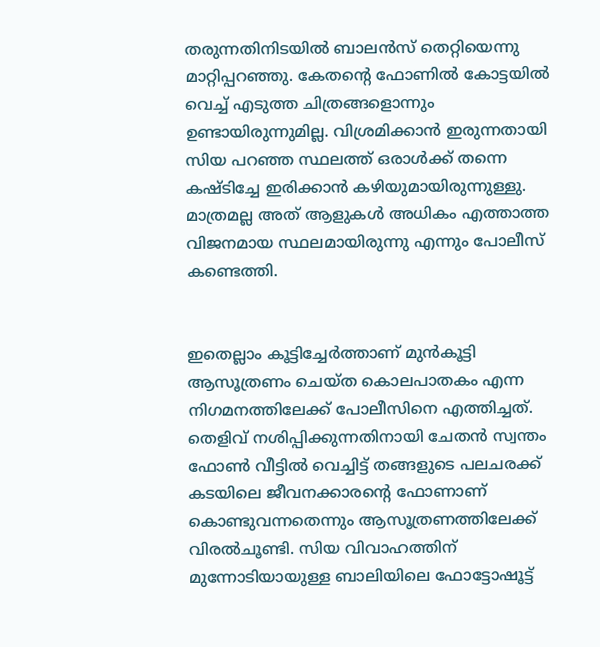തരുന്നതിനിടയില്‍ ബാലന്‍സ് തെറ്റിയെന്നു മാറ്റിപ്പറഞ്ഞു. കേതന്റെ ഫോണില്‍ കോട്ടയില്‍ വെച്ച് എടുത്ത ചിത്രങ്ങളൊന്നും ഉണ്ടായിരുന്നുമില്ല. വിശ്രമിക്കാന്‍ ഇരുന്നതായി സിയ പറഞ്ഞ സ്ഥലത്ത് ഒരാള്‍ക്ക് തന്നെ കഷ്ടിച്ചേ ഇരിക്കാന്‍ കഴിയുമായിരുന്നുള്ളു. മാത്രമല്ല അത് ആളുകള്‍ അധികം എത്താത്ത വിജനമായ സ്ഥലമായിരുന്നു എന്നും പോലീസ് കണ്ടെത്തി.


ഇതെല്ലാം കൂട്ടിച്ചേര്‍ത്താണ് മുന്‍കൂട്ടി ആസൂത്രണം ചെയ്ത കൊലപാതകം എന്ന നിഗമനത്തിലേക്ക് പോലീസിനെ എത്തിച്ചത്. തെളിവ് നശിപ്പിക്കുന്നതിനായി ചേതന്‍ സ്വന്തം ഫോണ്‍ വീട്ടില്‍ വെച്ചിട്ട് തങ്ങളുടെ പലചരക്ക് കടയിലെ ജീവനക്കാരന്റെ ഫോണാണ് കൊണ്ടുവന്നതെന്നും ആസൂത്രണത്തിലേക്ക് വിരല്‍ചൂണ്ടി. സിയ വിവാഹത്തിന് മുന്നോടിയായുള്ള ബാലിയിലെ ഫോട്ടോഷൂട്ട്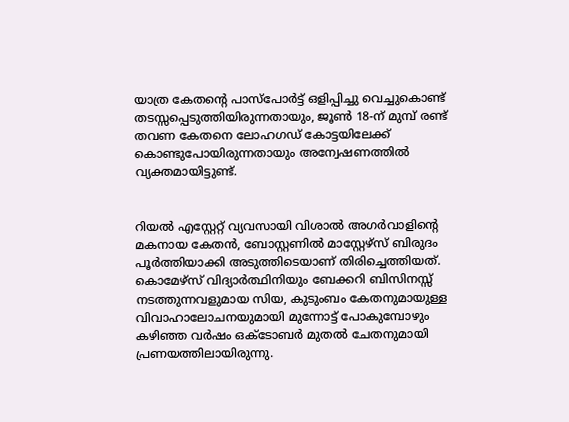യാത്ര കേതന്റെ പാസ്പോര്‍ട്ട് ഒളിപ്പിച്ചു വെച്ചുകൊണ്ട് തടസ്സപ്പെടുത്തിയിരുന്നതായും, ജൂണ്‍ 18-ന് മുമ്പ് രണ്ട് തവണ കേതനെ ലോഹഗഡ് കോട്ടയിലേക്ക് കൊണ്ടുപോയിരുന്നതായും അന്വേഷണത്തില്‍ വ്യക്തമായിട്ടുണ്ട്.


റിയല്‍ എസ്റ്റേറ്റ് വ്യവസായി വിശാല്‍ അഗര്‍വാളിന്റെ മകനായ കേതന്‍, ബോസ്റ്റണില്‍ മാസ്റ്റേഴ്‌സ് ബിരുദം പൂര്‍ത്തിയാക്കി അടുത്തിടെയാണ് തിരിച്ചെത്തിയത്. കൊമേഴ്‌സ് വിദ്യാര്‍ത്ഥിനിയും ബേക്കറി ബിസിനസ്സ് നടത്തുന്നവളുമായ സിയ, കുടുംബം കേതനുമായുള്ള വിവാഹാലോചനയുമായി മുന്നോട്ട് പോകുമ്പോഴും കഴിഞ്ഞ വര്‍ഷം ഒക്ടോബര്‍ മുതല്‍ ചേതനുമായി പ്രണയത്തിലായിരുന്നു.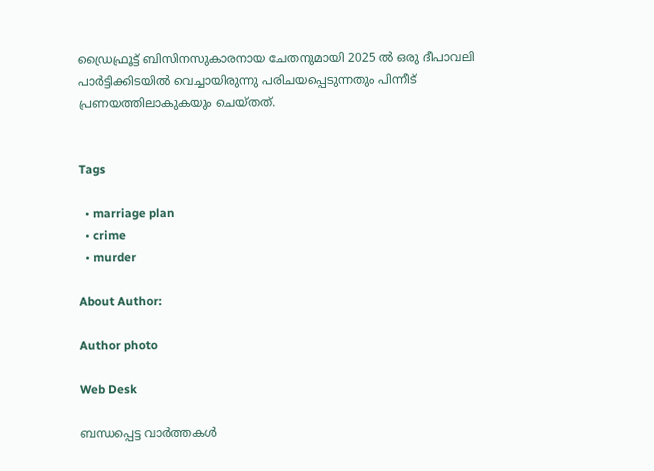ഡ്രൈഫ്രൂട്ട് ബിസിനസുകാരനായ ചേതനുമായി 2025 ല്‍ ഒരു ദീപാവലി പാര്‍ട്ടിക്കിടയില്‍ വെച്ചായിരുന്നു പരിചയപ്പെടുന്നതും പിന്നീട് പ്രണയത്തിലാകുകയും ചെയ്തത്.


Tags

  • marriage plan
  • crime
  • murder

About Author:

Author photo

Web Desk

ബന്ധപ്പെട്ട വാർത്തകൾ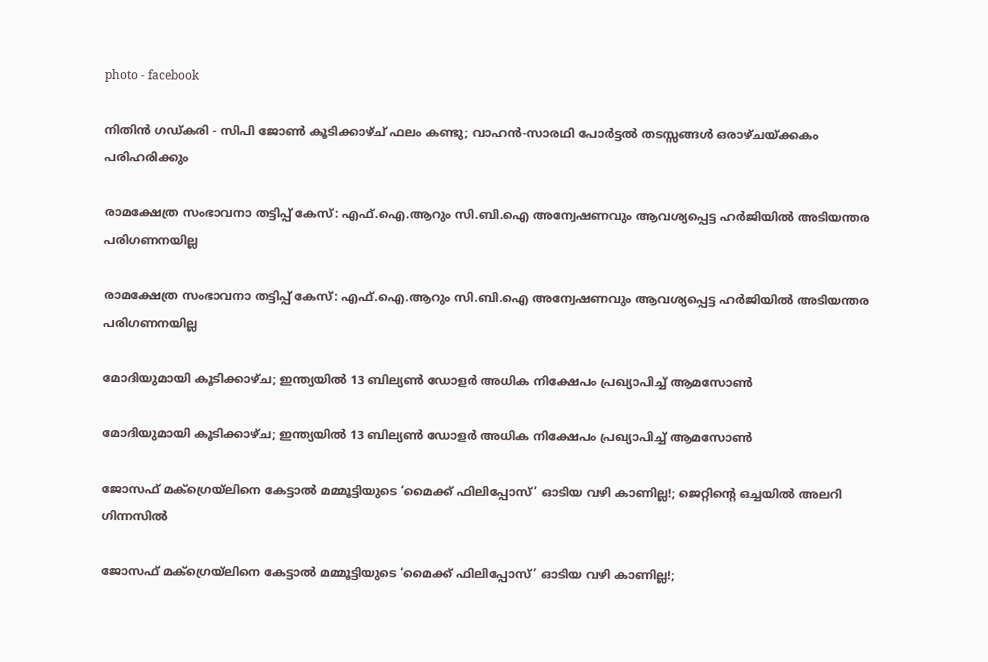photo - facebook

നിതിൻ ഗഡ്കരി - സിപി ജോൺ കൂടിക്കാഴ്ച് ഫലം കണ്ടു; വാഹൻ-സാരഥി പോർട്ടൽ തടസ്സങ്ങൾ ഒരാഴ്ചയ്ക്കകം പരിഹരിക്കും

രാമക്ഷേത്ര സംഭാവനാ തട്ടിപ്പ് കേസ്: എഫ്.ഐ.ആറും സി.ബി.ഐ അന്വേഷണവും ആവശ്യപ്പെട്ട ഹർജിയിൽ അടിയന്തര പരിഗണനയില്ല

രാമക്ഷേത്ര സംഭാവനാ തട്ടിപ്പ് കേസ്: എഫ്.ഐ.ആറും സി.ബി.ഐ അന്വേഷണവും ആവശ്യപ്പെട്ട ഹർജിയിൽ അടിയന്തര പരിഗണനയില്ല

മോദിയുമായി കൂടിക്കാഴ്ച; ഇന്ത്യയിൽ 13 ബില്യൺ ഡോളർ അധിക നിക്ഷേപം പ്രഖ്യാപിച്ച് ആമസോൺ

മോദിയുമായി കൂടിക്കാഴ്ച; ഇന്ത്യയിൽ 13 ബില്യൺ ഡോളർ അധിക നിക്ഷേപം പ്രഖ്യാപിച്ച് ആമസോൺ

ജോസഫ് മക്ഗ്രെയ്‌ലിനെ കേട്ടാൽ മമ്മൂട്ടിയുടെ ‘മൈക്ക് ഫിലിപ്പോസ്’ ഓടിയ വഴി കാണില്ല!; ജെറ്റിന്റെ ഒച്ചയിൽ അലറി ഗിന്നസിൽ

ജോസഫ് മക്ഗ്രെയ്‌ലിനെ കേട്ടാൽ മമ്മൂട്ടിയുടെ ‘മൈക്ക് ഫിലിപ്പോസ്’ ഓടിയ വഴി കാണില്ല!;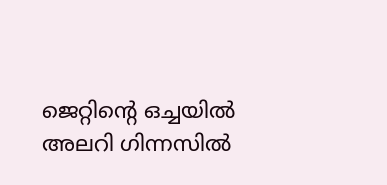ജെറ്റിന്റെ ഒച്ചയിൽ അലറി ഗിന്നസിൽ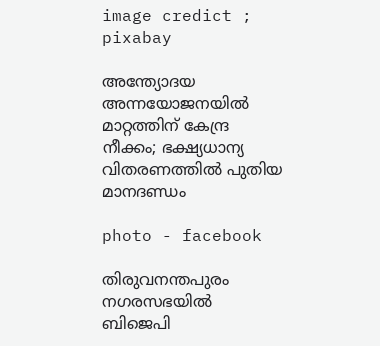image credict ; pixabay

അന്ത്യോദയ അന്നയോജനയിൽ മാറ്റത്തിന് കേന്ദ്ര നീക്കം; ഭക്ഷ്യധാന്യ വിതരണത്തിൽ പുതിയ മാനദണ്ഡം

photo - facebook

തിരുവനന്തപുരം നഗരസഭയില്‍ ബിജെപി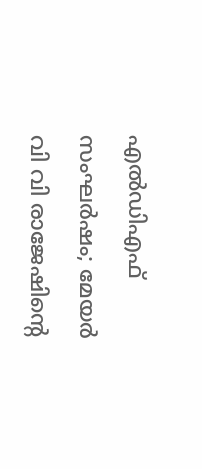എല്‍ഡിഎഫ് സംഘര്‍ഷം; മേയര്‍ വി വി രാജേഷിന്റെ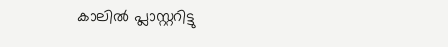കാലില്‍ പ്ലാസ്റ്ററിട്ടു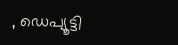, ഡെപ്യൂട്ടി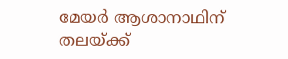മേയര്‍ ആശാനാഥിന് തലയ്ക്ക്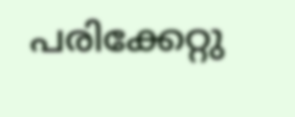പരിക്കേറ്റു